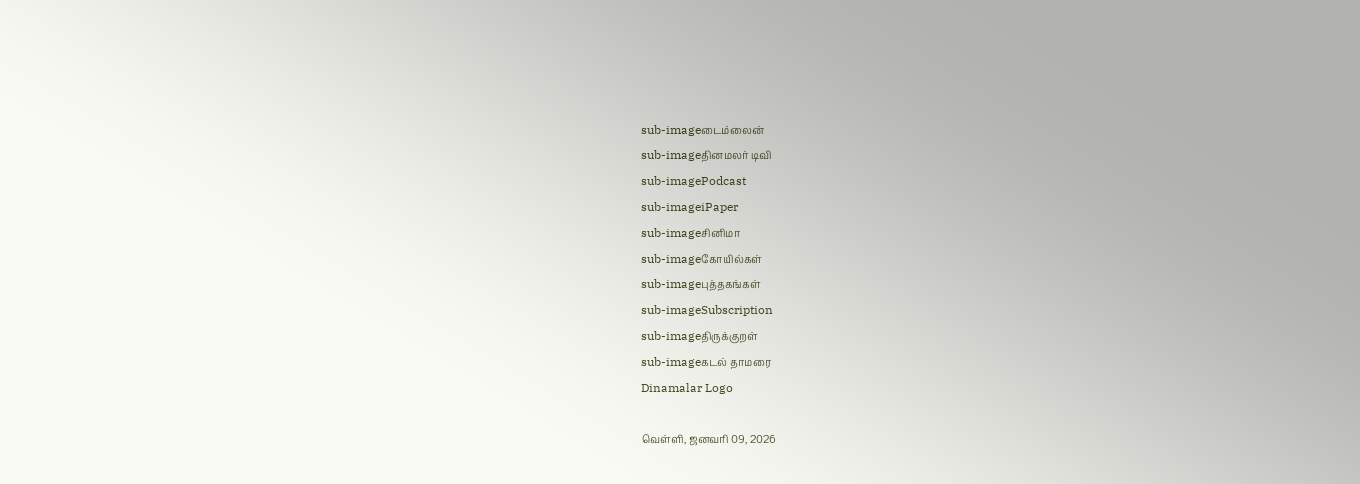sub-imageடைம்லைன்
sub-imageதினமலர் டிவி
sub-imagePodcast
sub-imageiPaper
sub-imageசினிமா
sub-imageகோயில்கள்
sub-imageபுத்தகங்கள்
sub-imageSubscription
sub-imageதிருக்குறள்
sub-imageகடல் தாமரை
Dinamalar Logo

வெள்ளி, ஜனவரி 09, 2026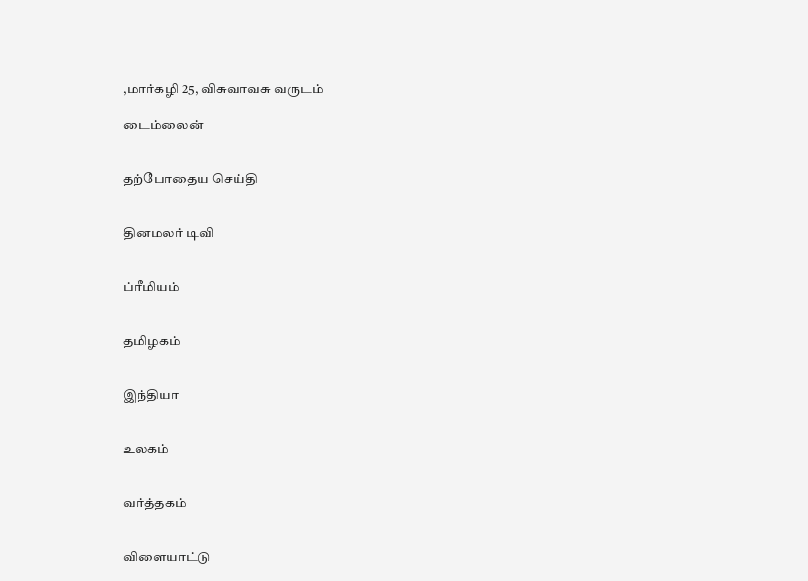,மார்கழி 25, விசுவாவசு வருடம்

டைம்லைன்


தற்போதைய செய்தி


தினமலர் டிவி


ப்ரீமியம்


தமிழகம்


இந்தியா


உலகம்


வர்த்தகம்


விளையாட்டு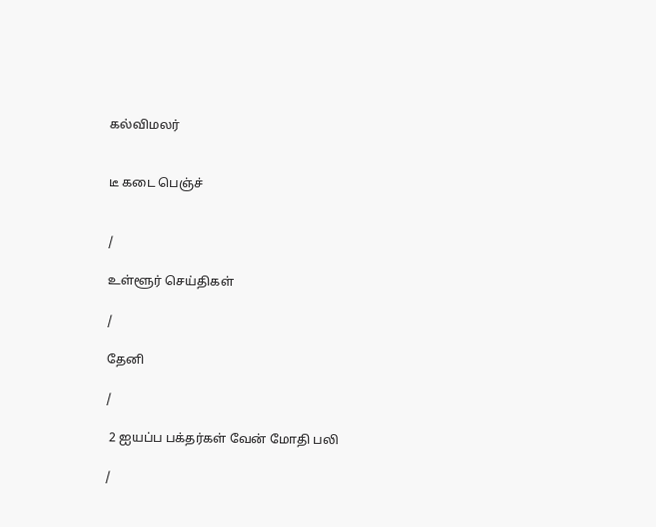கல்விமலர்


டீ கடை பெஞ்ச்


/

உள்ளூர் செய்திகள்

/

தேனி

/

 2 ஐயப்ப பக்தர்கள் வேன் மோதி பலி

/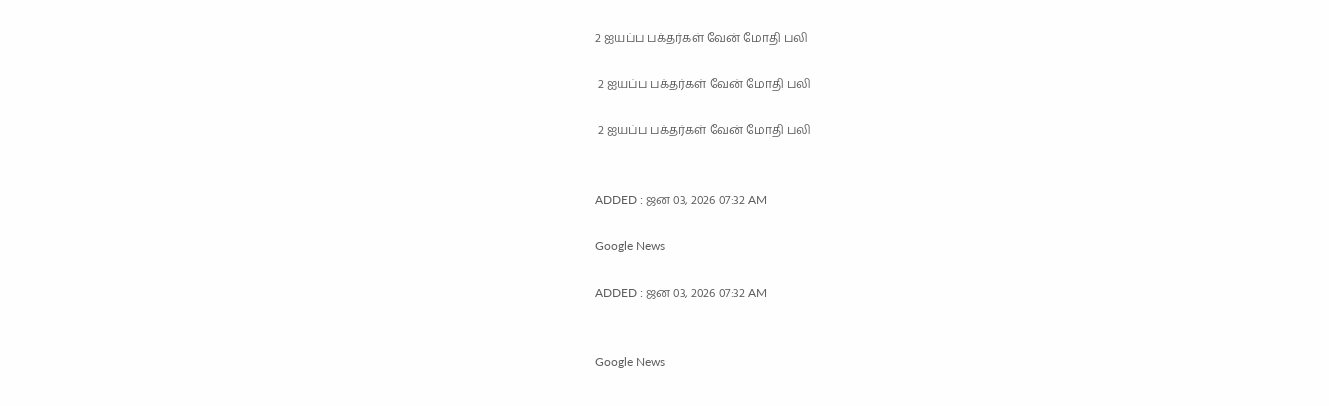2 ஐயப்ப பக்தர்கள் வேன் மோதி பலி

 2 ஐயப்ப பக்தர்கள் வேன் மோதி பலி

 2 ஐயப்ப பக்தர்கள் வேன் மோதி பலி


ADDED : ஜன 03, 2026 07:32 AM

Google News

ADDED : ஜன 03, 2026 07:32 AM


Google News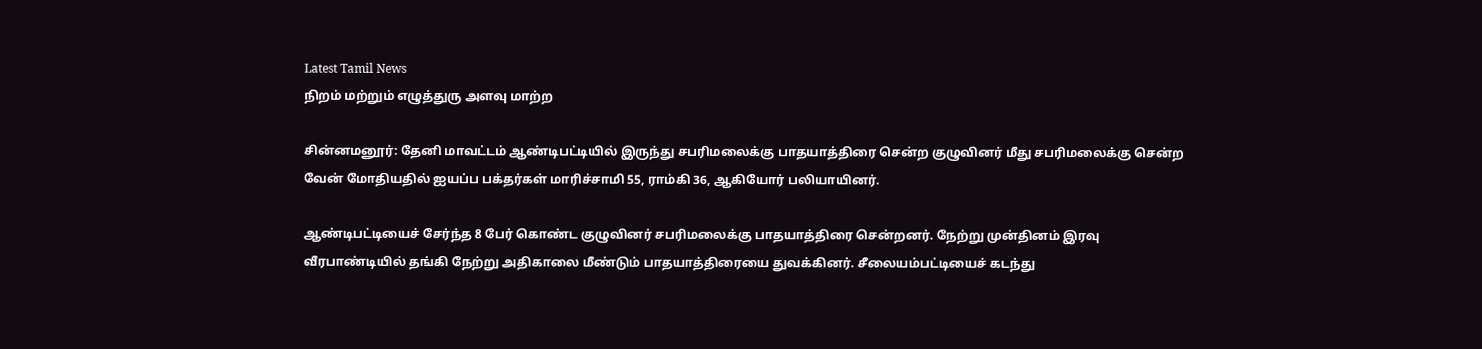Latest Tamil News
நிறம் மற்றும் எழுத்துரு அளவு மாற்ற

சின்னமனூர்: தேனி மாவட்டம் ஆண்டிபட்டியில் இருந்து சபரிமலைக்கு பாதயாத்திரை சென்ற குழுவினர் மீது சபரிமலைக்கு சென்ற வேன் மோதியதில் ஐயப்ப பக்தர்கள் மாரிச்சாமி 55, ராம்கி 36, ஆகியோர் பலியாயினர்.

ஆண்டிபட்டியைச் சேர்ந்த 8 பேர் கொண்ட குழுவினர் சபரிமலைக்கு பாதயாத்திரை சென்றனர். நேற்று முன்தினம் இரவு வீரபாண்டியில் தங்கி நேற்று அதிகாலை மீண்டும் பாதயாத்திரையை துவக்கினர். சீலையம்பட்டியைச் கடந்து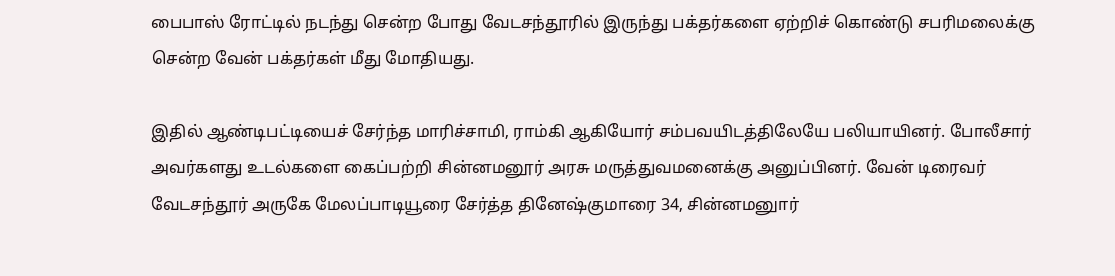பைபாஸ் ரோட்டில் நடந்து சென்ற போது வேடசந்தூரில் இருந்து பக்தர்களை ஏற்றிச் கொண்டு சபரிமலைக்கு சென்ற வேன் பக்தர்கள் மீது மோதியது.

இதில் ஆண்டிபட்டியைச் சேர்ந்த மாரிச்சாமி, ராம்கி ஆகியோர் சம்பவயிடத்திலேயே பலியாயினர். போலீசார் அவர்களது உடல்களை கைப்பற்றி சின்னமனூர் அரசு மருத்துவமனைக்கு அனுப்பினர். வேன் டிரைவர் வேடசந்தூர் அருகே மேலப்பாடியூரை சேர்த்த தினேஷ்குமாரை 34, சின்னமனுார்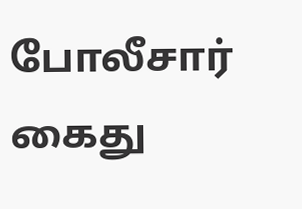போலீசார் கைது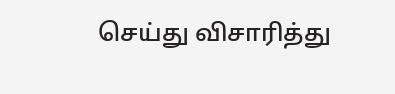செய்து விசாரித்து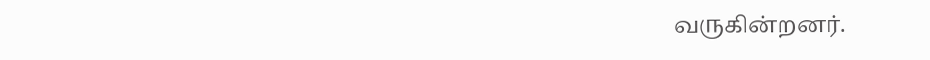வருகின்றனர்.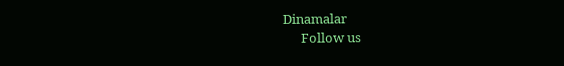Dinamalar
      Follow us